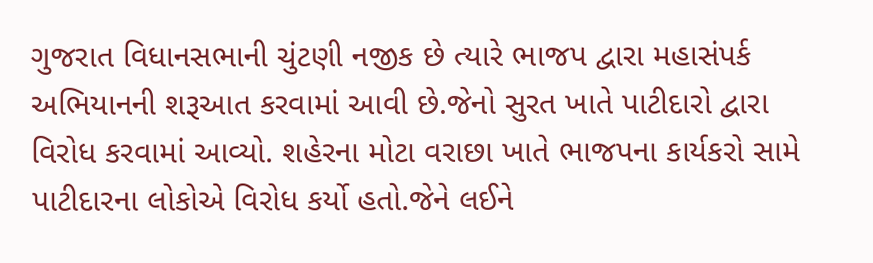ગુજરાત વિધાનસભાની ચુંટણી નજીક છે ત્યારે ભાજપ દ્વારા મહાસંપર્ક અભિયાનની શરૂઆત કરવામાં આવી છે.જેનો સુરત ખાતે પાટીદારો દ્વારા વિરોધ કરવામાં આવ્યો. શહેરના મોટા વરાછા ખાતે ભાજપના કાર્યકરો સામે પાટીદારના લોકોએ વિરોધ કર્યો હતો.જેને લઈને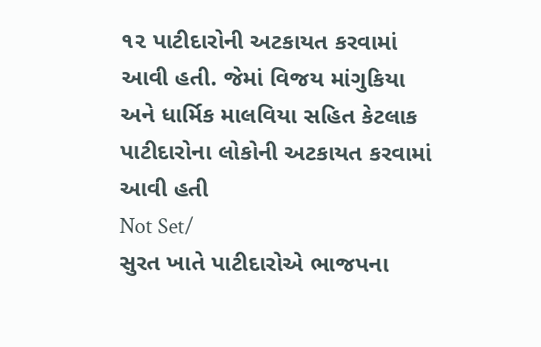૧૨ પાટીદારોની અટકાયત કરવામાં આવી હતી. જેમાં વિજય માંગુકિયા અને ધાર્મિક માલવિયા સહિત કેટલાક પાટીદારોના લોકોની અટકાયત કરવામાં આવી હતી
Not Set/
સુરત ખાતે પાટીદારોએ ભાજપના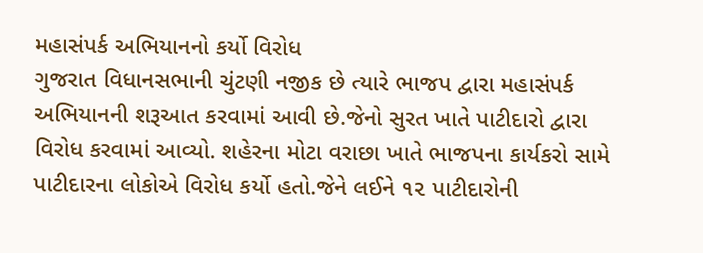મહાસંપર્ક અભિયાનનો કર્યો વિરોધ
ગુજરાત વિધાનસભાની ચુંટણી નજીક છે ત્યારે ભાજપ દ્વારા મહાસંપર્ક અભિયાનની શરૂઆત કરવામાં આવી છે.જેનો સુરત ખાતે પાટીદારો દ્વારા વિરોધ કરવામાં આવ્યો. શહેરના મોટા વરાછા ખાતે ભાજપના કાર્યકરો સામે પાટીદારના લોકોએ વિરોધ કર્યો હતો.જેને લઈને ૧૨ પાટીદારોની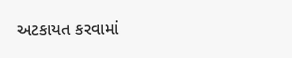અટકાયત કરવામાં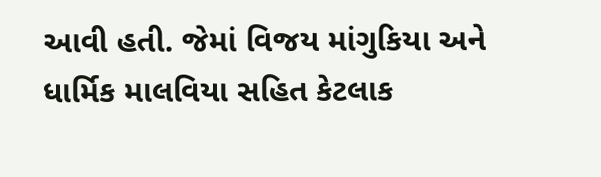આવી હતી. જેમાં વિજય માંગુકિયા અને ધાર્મિક માલવિયા સહિત કેટલાક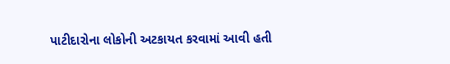પાટીદારોના લોકોની અટકાયત કરવામાં આવી હતી